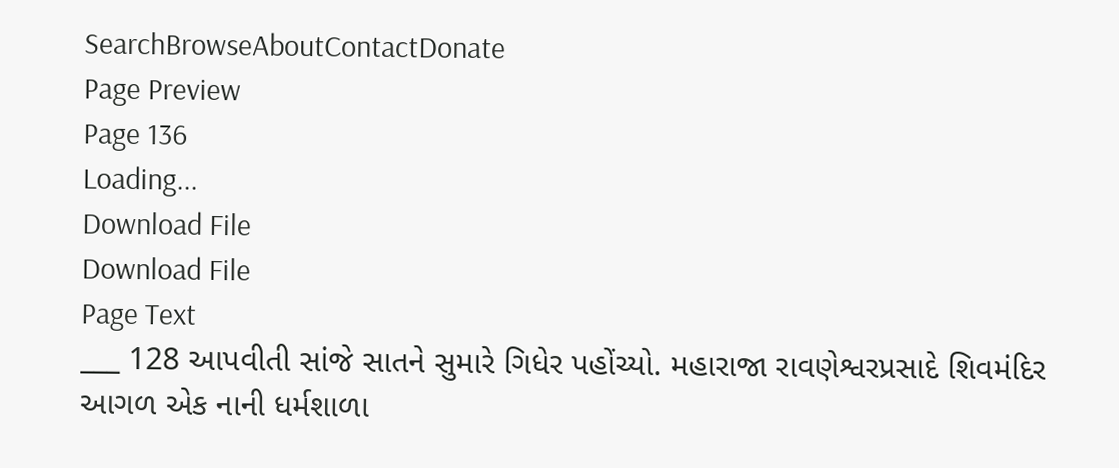SearchBrowseAboutContactDonate
Page Preview
Page 136
Loading...
Download File
Download File
Page Text
___ 128 આપવીતી સાંજે સાતને સુમારે ગિધેર પહોંચ્યો. મહારાજા રાવણેશ્વરપ્રસાદે શિવમંદિર આગળ એક નાની ધર્મશાળા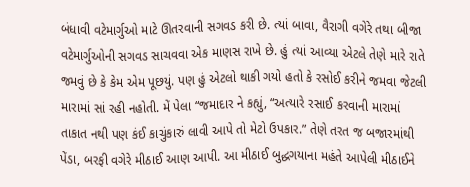બંધાવી વટેમાર્ગુઓ માટે ઊતરવાની સગવડ કરી છે. ત્યાં બાવા, વૈરાગી વગેરે તથા બીજા વટેમાર્ગુઓની સગવડ સાચવવા એક માણસ રાખે છે. હું ત્યાં આવ્યા એટલે તેણે મારે રાતે જમવું છે કે કેમ એમ પૂછયું. પણ હું એટલો થાકી ગયો હતો કે રસોઈ કરીને જમવા જેટલી મારામાં સાં રહી નહોતી. મેં પેલા “જમાદાર ને કહ્યું, “અત્યારે રસાઈ કરવાની મારામાં તાકાત નથી પણ કંઈ કાચુંકારું લાવી આપે તો મેટો ઉપકાર.” તેણે તરત જ બજારમાંથી પેંડા, બરફી વગેરે મીઠાઈ આણ આપી. આ મીઠાઈ બુદ્ધગયાના મહંતે આપેલી મીઠાઈને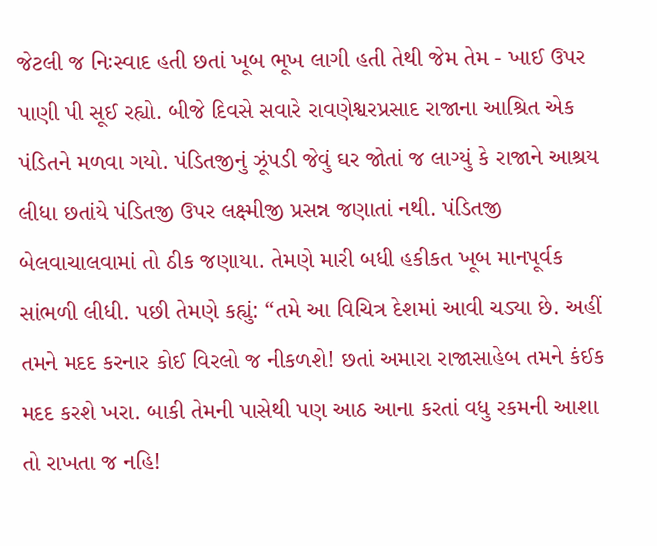જેટલી જ નિઃસ્વાદ હતી છતાં ખૂબ ભૂખ લાગી હતી તેથી જેમ તેમ - ખાઈ ઉપર પાણી પી સૂઈ રહ્યો. બીજે દિવસે સવારે રાવણેશ્વરપ્રસાદ રાજાના આશ્રિત એક પંડિતને મળવા ગયો. પંડિતજીનું ઝૂંપડી જેવું ઘર જોતાં જ લાગ્યું કે રાજાને આશ્રય લીધા છતાંયે પંડિતજી ઉપર લક્ષ્મીજી પ્રસન્ન જણાતાં નથી. પંડિતજી બેલવાચાલવામાં તો ઠીક જણાયા. તેમણે મારી બધી હકીકત ખૂબ માનપૂર્વક સાંભળી લીધી. પછી તેમણે કહ્યું: “તમે આ વિચિત્ર દેશમાં આવી ચડ્યા છે. અહીં તમને મદદ કરનાર કોઈ વિરલો જ નીકળશે! છતાં અમારા રાજાસાહેબ તમને કંઈક મદદ કરશે ખરા. બાકી તેમની પાસેથી પણ આઠ આના કરતાં વધુ રકમની આશા તો રાખતા જ નહિ!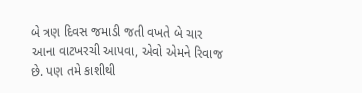બે ત્રણ દિવસ જમાડી જતી વખતે બે ચાર આના વાટખરચી આપવા, એવો એમને રિવાજ છે. પણ તમે કાશીથી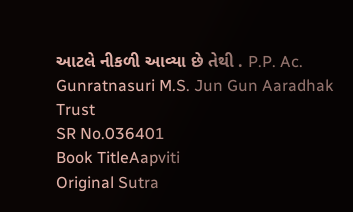આટલે નીકળી આવ્યા છે તેથી . P.P. Ac. Gunratnasuri M.S. Jun Gun Aaradhak Trust
SR No.036401
Book TitleAapviti
Original Sutra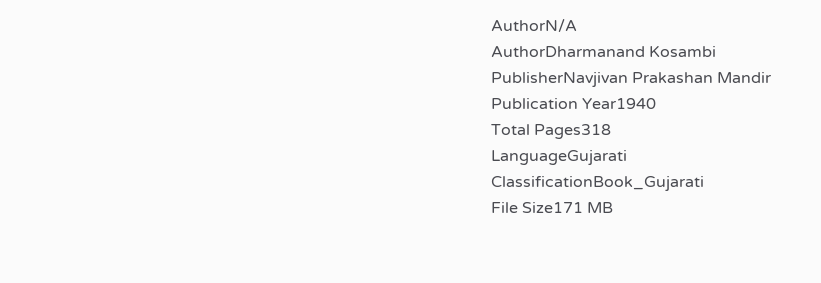AuthorN/A
AuthorDharmanand Kosambi
PublisherNavjivan Prakashan Mandir
Publication Year1940
Total Pages318
LanguageGujarati
ClassificationBook_Gujarati
File Size171 MB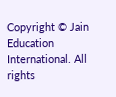Copyright © Jain Education International. All rights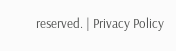reserved. | Privacy Policy